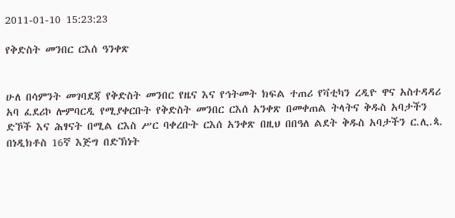2011-01-10 15:23:23

የቅድስት መንበር ርእሰ ዓንቀጽ


ሁለ በሳምንት መገባደጃ የቅድስት መንበር የዜና እና የኅትመት ክፍል ተጠሪ የቫቲካን ረዲዮ ዋና አስተዳዳሪ አባ ፈደሪኮ ሎምባርዲ የሚያቀርቡት የቅድስት መንበር ርእሰ አንቀጽ በመቀጠል ትላትና ቅዱስ አባታችን ድኾች እና ሕፃናት በሚል ርእስ ሥር ባቀረቡት ርእሰ አንቀጽ በዚህ በበዓለ ልደት ቅዱስ አባታችን ር.ሊ.ጳ. በነዲክቶስ 16ኛ እጅግ በድኽነት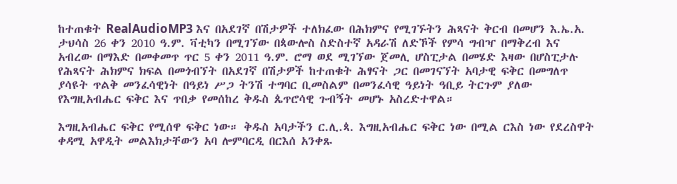ከተጠቁት RealAudioMP3 እና በአደገኛ በሽታዎች ተለክፈው በሕክምና የሚገኙትን ሕጻናት ቅርብ በመሆን እ.ኤ.አ. ታህሳስ 26 ቀን 2010 ዓ.ም. ቫቲካን በሚገኘው በጳውሎስ ስድስተኛ አዳራሽ ለድኾች የምሳ ግብዣ በማቅረብ እና አብረው በማእድ በመቀመጥ ጥር 5 ቀን 2011 ዓ.ም. ሮማ ወደ ሚገኘው ጀመሊ ሆስፒታል በመሄድ እዛው በሆስፒታሉ የሕጻናት ሕክምና ክፍል በመጎብኘት በአደገኛ በሽታዎች ከተጠቁት ሕፃናት ጋር በመገናኘት አባታዊ ፍቅር በመግለጥ ያሳዩት ጥልቅ መንፈሳዊነት በዓይነ ሥጋ ትንሽ ተግባር ቢመስልም በመንፈሳዊ ዓይነት ዓቢይ ትርጉም ያለው የእግዚአብሔር ፍቅር እና ጥበቃ የመሰከረ ቅዱስ ጴጥሮሳዊ ጉብኝት መሆኑ አስረድተዋል።

እግዚአብሔር ፍቅር የሚሰዋ ፍቅር ነው። ቅዱስ አባታችን ር.ሊ.ጳ. እግዚአብሔር ፍቅር ነው በሚል ርእስ ነው የደረስዋት ቀዳሚ አዋዲት መልእክታቸውን አባ ሎምባርዲ በርእሰ አንቀጹ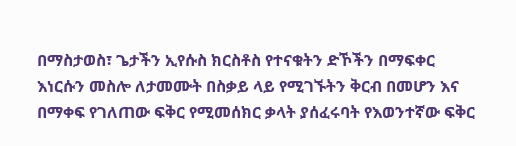በማስታወስ፣ ጌታችን ኢየሱስ ክርስቶስ የተናቁትን ድኾችን በማፍቀር እነርሱን መስሎ ለታመሙት በስቃይ ላይ የሚገኙትን ቅርብ በመሆን እና በማቀፍ የገለጠው ፍቅር የሚመሰክር ቃላት ያሰፈሩባት የእወንተኛው ፍቅር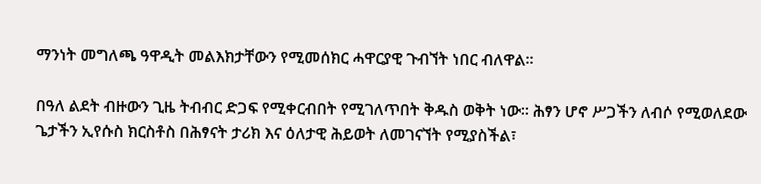ማንነት መግለጫ ዓዋዲት መልእክታቸውን የሚመሰክር ሓዋርያዊ ጉብኘት ነበር ብለዋል።

በዓለ ልደት ብዙውን ጊዜ ትብብር ድጋፍ የሚቀርብበት የሚገለጥበት ቅዱስ ወቅት ነው። ሕፃን ሆኖ ሥጋችን ለብሶ የሚወለደው ጌታችን ኢየሱስ ክርስቶስ በሕፃናት ታሪክ እና ዕለታዊ ሕይወት ለመገናኘት የሚያስችል፣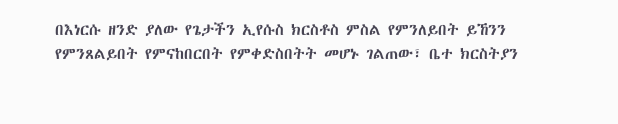በእነርሱ ዘንድ ያለው የጌታችን ኢየሱስ ክርስቶስ ምስል የምንለይበት ይኸንን የምንጸልይበት የምናከበርበት የምቀድስበትት መሆኑ ገልጠው፣ ቤተ ክርስትያን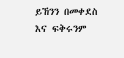ይኸንን በመቀደስ እና ፍቅሩንም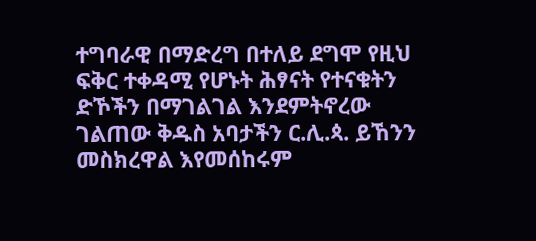ተግባራዊ በማድረግ በተለይ ደግሞ የዚህ ፍቅር ተቀዳሚ የሆኑት ሕፃናት የተናቁትን ድኾችን በማገልገል እንደምትኖረው ገልጠው ቅዱስ አባታችን ር.ሊ.ጳ. ይኸንን መስክረዋል እየመሰከሩም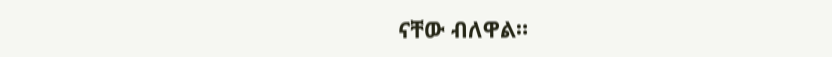ናቸው ብለዋል።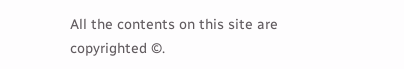All the contents on this site are copyrighted ©.